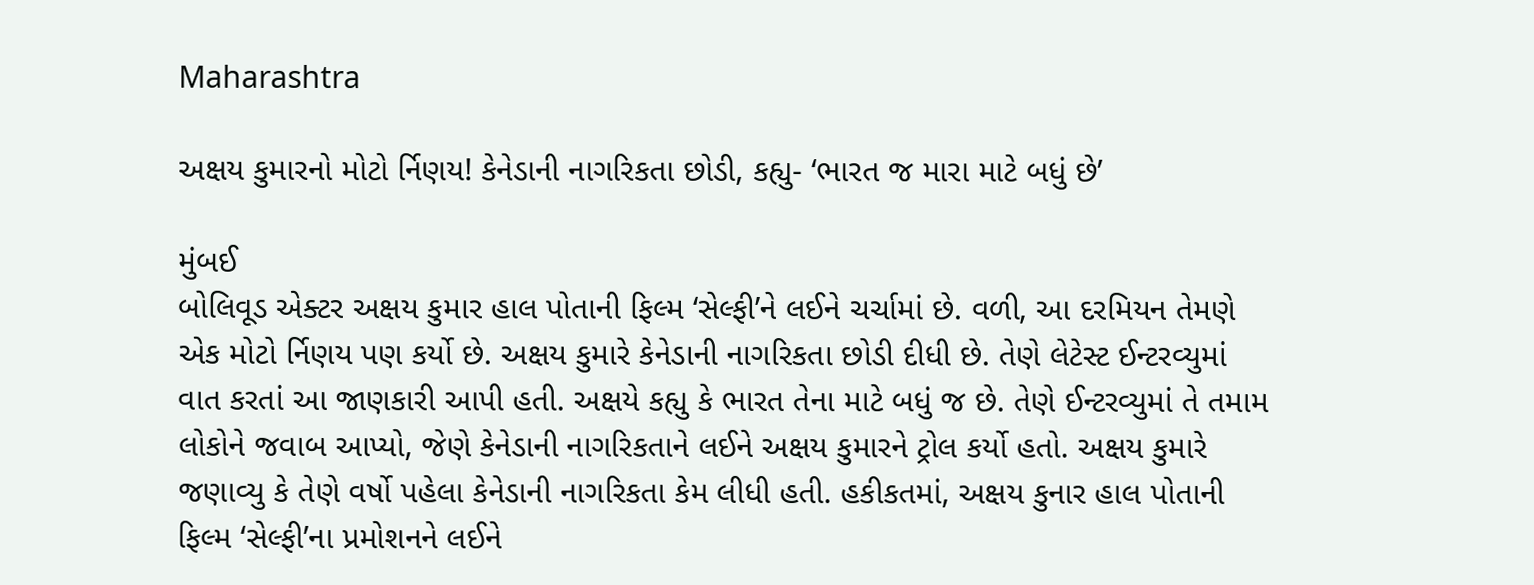Maharashtra

અક્ષય કુમારનો મોટો ર્નિણય! કેનેડાની નાગરિકતા છોડી, કહ્યુ- ‘ભારત જ મારા માટે બધું છે’

મુંબઈ
બોલિવૂડ એક્ટર અક્ષય કુમાર હાલ પોતાની ફિલ્મ ‘સેલ્ફી’ને લઈને ચર્ચામાં છે. વળી, આ દરમિયન તેમણે એક મોટો ર્નિણય પણ કર્યો છે. અક્ષય કુમારે કેનેડાની નાગરિકતા છોડી દીધી છે. તેણે લેટેસ્ટ ઈન્ટરવ્યુમાં વાત કરતાં આ જાણકારી આપી હતી. અક્ષયે કહ્યુ કે ભારત તેના માટે બધું જ છે. તેણે ઈન્ટરવ્યુમાં તે તમામ લોકોને જવાબ આપ્યો, જેણે કેનેડાની નાગરિકતાને લઈને અક્ષય કુમારને ટ્રોલ કર્યો હતો. અક્ષય કુમારે જણાવ્યુ કે તેણે વર્ષો પહેલા કેનેડાની નાગરિકતા કેમ લીધી હતી. હકીકતમાં, અક્ષય કુનાર હાલ પોતાની ફિલ્મ ‘સેલ્ફી’ના પ્રમોશનને લઈને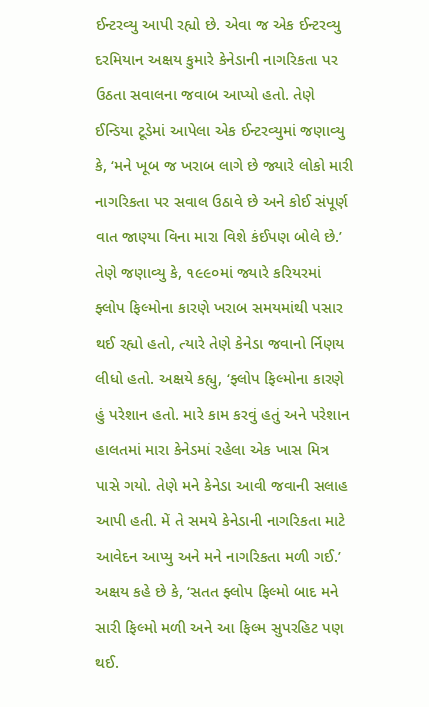ઈન્ટરવ્યુ આપી રહ્યો છે. એવા જ એક ઈન્ટરવ્યુ દરમિયાન અક્ષય કુમારે કેનેડાની નાગરિકતા પર ઉઠતા સવાલના જવાબ આપ્યો હતો. તેણે ઈન્ડિયા ટૂડેમાં આપેલા એક ઈન્ટરવ્યુમાં જણાવ્યુ કે, ‘મને ખૂબ જ ખરાબ લાગે છે જ્યારે લોકો મારી નાગરિકતા પર સવાલ ઉઠાવે છે અને કોઈ સંપૂર્ણ વાત જાણ્યા વિના મારા વિશે કંઈપણ બોલે છે.’ તેણે જણાવ્યુ કે, ૧૯૯૦માં જ્યારે કરિયરમાં ફ્લોપ ફિલ્મોના કારણે ખરાબ સમયમાંથી પસાર થઈ રહ્યો હતો, ત્યારે તેણે કેનેડા જવાનો ર્નિણય લીધો હતો. અક્ષયે કહ્યુ, ‘ફ્લોપ ફિલ્મોના કારણે હું પરેશાન હતો. મારે કામ કરવું હતું અને પરેશાન હાલતમાં મારા કેનેડમાં રહેલા એક ખાસ મિત્ર પાસે ગયો. તેણે મને કેનેડા આવી જવાની સલાહ આપી હતી. મેં તે સમયે કેનેડાની નાગરિકતા માટે આવેદન આપ્યુ અને મને નાગરિકતા મળી ગઈ.’ અક્ષય કહે છે કે, ‘સતત ફ્લોપ ફિલ્મો બાદ મને સારી ફિલ્મો મળી અને આ ફિલ્મ સુપરહિટ પણ થઈ.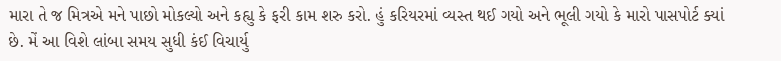મારા તે જ મિત્રએ મને પાછો મોકલ્યો અને કહ્યુ કે ફરી કામ શરુ કરો. હું કરિયરમાં વ્યસ્ત થઈ ગયો અને ભૂલી ગયો કે મારો પાસપોર્ટ ક્યાં છે. મેં આ વિશે લાંબા સમય સુધી કંઈ વિચાર્યુ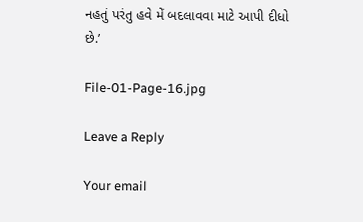નહતું પરંતુ હવે મેં બદલાવવા માટે આપી દીધો છે.’

File-01-Page-16.jpg

Leave a Reply

Your email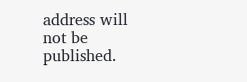address will not be published.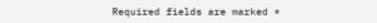Required fields are marked *